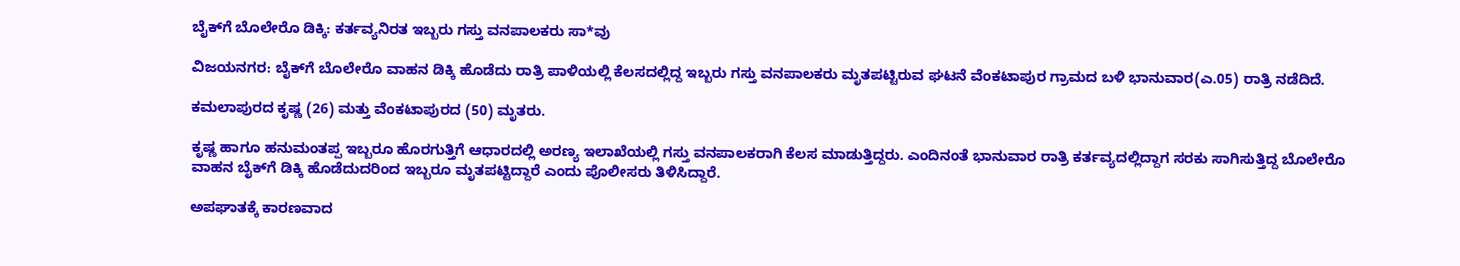ಬೈಕ್‌ಗೆ ಬೊಲೇರೊ ಡಿಕ್ಕಿ: ಕರ್ತವ್ಯನಿರತ ಇಬ್ಬರು ಗಸ್ತು ವನಪಾಲಕರು ಸಾ*ವು

ವಿಜಯನಗರ: ಬೈಕ್‌ಗೆ ಬೊಲೇರೊ ವಾಹನ ಡಿಕ್ಕಿ ಹೊಡೆದು ರಾತ್ರಿ ಪಾಳಿಯಲ್ಲಿ ಕೆಲಸದಲ್ಲಿದ್ದ ಇಬ್ಬರು ಗಸ್ತು ವನಪಾಲಕರು ಮೃತಪಟ್ಟಿರುವ ಘಟನೆ ವೆಂಕಟಾಪುರ ಗ್ರಾಮದ ಬಳಿ ಭಾನುವಾರ(ಎ.05) ರಾತ್ರಿ ನಡೆದಿದೆ.

ಕಮಲಾಪುರದ ಕೃಷ್ಣ (26) ಮತ್ತು ವೆಂಕಟಾಪುರದ (50) ಮೃತರು.

ಕೃಷ್ಣ ಹಾಗೂ ಹನುಮಂತಪ್ಪ ಇಬ್ಬರೂ ಹೊರಗುತ್ತಿಗೆ ಆಧಾರದಲ್ಲಿ ಅರಣ್ಯ ಇಲಾಖೆಯಲ್ಲಿ ಗಸ್ತು ವನಪಾಲಕರಾಗಿ ಕೆಲಸ ಮಾಡುತ್ತಿದ್ದರು. ಎಂದಿನಂತೆ ಭಾನುವಾರ ರಾತ್ರಿ ಕರ್ತವ್ಯದಲ್ಲಿದ್ದಾಗ ಸರಕು ಸಾಗಿಸುತ್ತಿದ್ದ ಬೊಲೇರೊ ವಾಹನ ಬೈಕ್‌ಗೆ ಡಿಕ್ಕಿ ಹೊಡೆದುದರಿಂದ ಇಬ್ಬರೂ ಮೃತಪಟ್ಟಿದ್ದಾರೆ ಎಂದು ಪೊಲೀಸರು ತಿಳಿಸಿದ್ದಾರೆ.

ಅಪಘಾತಕ್ಕೆ ಕಾರಣವಾದ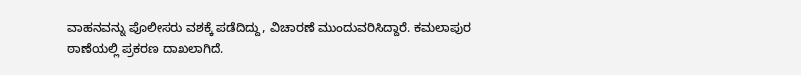ವಾಹನವನ್ನು ಪೊಲೀಸರು ವಶಕ್ಕೆ ಪಡೆದಿದ್ದು, ವಿಚಾರಣೆ ಮುಂದುವರಿಸಿದ್ದಾರೆ. ಕಮಲಾಪುರ ಠಾಣೆಯಲ್ಲಿ ಪ್ರಕರಣ ದಾಖಲಾಗಿದೆ.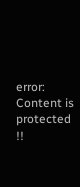error: Content is protected !!